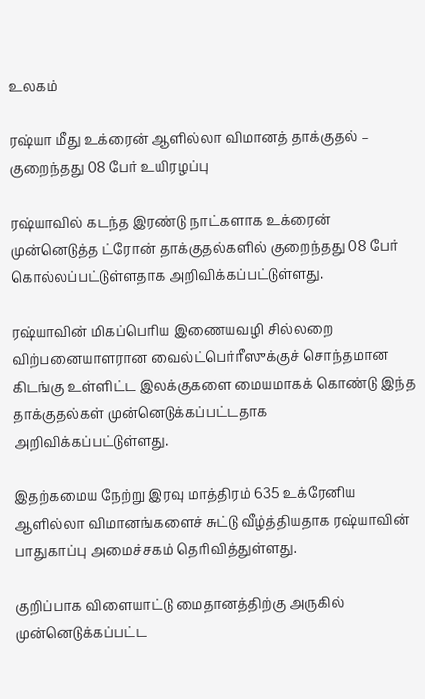உலகம்

ரஷ்யா மீது உக்ரைன் ஆளில்லா விமானத் தாக்குதல் – குறைந்தது 08 பேர் உயிரழப்பு

ரஷ்யாவில் கடந்த இரண்டு நாட்களாக உக்ரைன் முன்னெடுத்த ட்ரோன் தாக்குதல்களில் குறைந்தது 08 பேர் கொல்லப்பட்டுள்ளதாக அறிவிக்கப்பட்டுள்ளது.

ரஷ்யாவின் மிகப்பெரிய இணையவழி சில்லறை விற்பனையாளரான வைல்ட்பெர்ரீஸுக்குச் சொந்தமான கிடங்கு உள்ளிட்ட இலக்குகளை மையமாகக் கொண்டு இந்த தாக்குதல்கள் முன்னெடுக்கப்பட்டதாக அறிவிக்கப்பட்டுள்ளது.

இதற்கமைய நேற்று இரவு மாத்திரம் 635 உக்ரேனிய ஆளில்லா விமானங்களைச் சுட்டு வீழ்த்தியதாக ரஷ்யாவின் பாதுகாப்பு அமைச்சகம் தெரிவித்துள்ளது.

குறிப்பாக விளையாட்டு மைதானத்திற்கு அருகில் முன்னெடுக்கப்பட்ட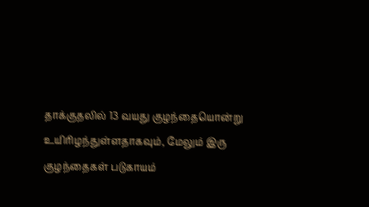தாக்குதலில் 13 வயது குழந்தையொன்று உயிரிழந்துள்ளதாகவும், மேலும் இரு குழந்தைகள் படுகாயம்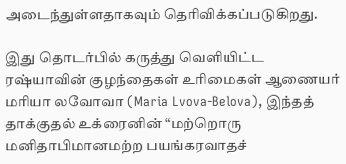அடைந்துள்ளதாகவும் தெரிவிக்கப்படுகிறது.

இது தொடர்பில் கருத்து வெளியிட்ட ரஷ்யாவின் குழந்தைகள் உரிமைகள் ஆணையர் மரியா லவோவா (Maria Lvova-Belova), இந்தத் தாக்குதல் உக்ரைனின் “மற்றொரு மனிதாபிமானமற்ற பயங்கரவாதச்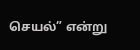செயல்” என்று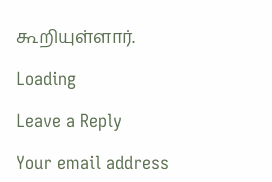கூறியுள்ளார்.

Loading

Leave a Reply

Your email address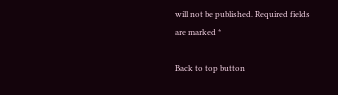will not be published. Required fields are marked *

Back to top button